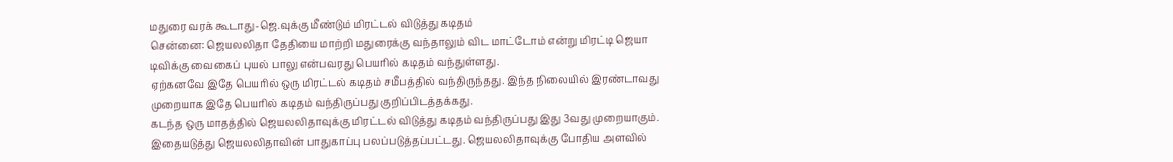மதுரை வரக் கூடாது-ஜெ.வுக்கு மீண்டும் மிரட்டல் விடுத்து கடிதம்
சென்னை: ஜெயலலிதா தேதியை மாற்றி மதுரைக்கு வந்தாலும் விட மாட்டோம் என்று மிரட்டி ஜெயா டிவிக்கு வைகைப் புயல் பாலு என்பவரது பெயரில் கடிதம் வந்துள்ளது.
ஏற்கனவே இதே பெயரில் ஒரு மிரட்டல் கடிதம் சமீபத்தில் வந்திருந்தது. இந்த நிலையில் இரண்டாவது முறையாக இதே பெயரில் கடிதம் வந்திருப்பது குறிப்பிடத்தக்கது.
கடந்த ஒரு மாதத்தில் ஜெயலலிதாவுக்கு மிரட்டல் விடுத்து கடிதம் வந்திருப்பது இது 3வது முறையாகும். இதையடுத்து ஜெயலலிதாவின் பாதுகாப்பு பலப்படுத்தப்பட்டது. ஜெயலலிதாவுக்கு போதிய அளவில்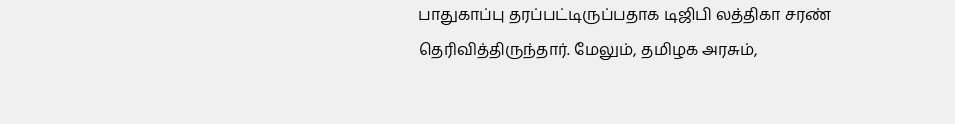பாதுகாப்பு தரப்பட்டிருப்பதாக டிஜிபி லத்திகா சரண் தெரிவித்திருந்தார். மேலும், தமிழக அரசும்,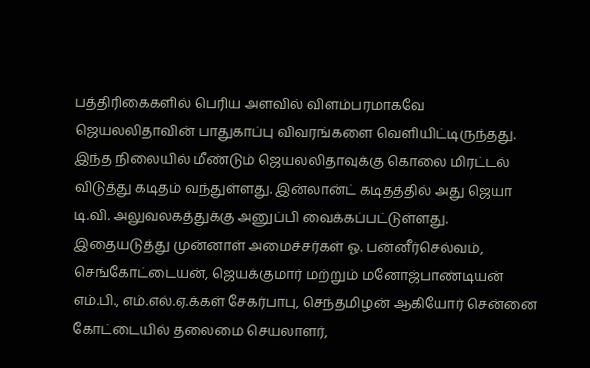பத்திரிகைகளில் பெரிய அளவில் விளம்பரமாகவே ஜெயலலிதாவின் பாதுகாப்பு விவரங்களை வெளியிட்டிருந்தது.
இந்த நிலையில் மீண்டும் ஜெயலலிதாவுக்கு கொலை மிரட்டல் விடுத்து கடிதம் வந்துள்ளது. இன்லான்ட் கடிதத்தில் அது ஜெயா டி.வி. அலுவலகத்துக்கு அனுப்பி வைக்கப்பட்டுள்ளது.
இதையடுத்து முன்னாள் அமைச்சர்கள் ஓ. பன்னீர்செல்வம், செங்கோட்டையன், ஜெயக்குமார் மற்றும் மனோஜ்பாண்டியன் எம்.பி., எம்.எல்.ஏ.க்கள் சேகர்பாபு, செந்தமிழன் ஆகியோர் சென்னை கோட்டையில் தலைமை செயலாளர்,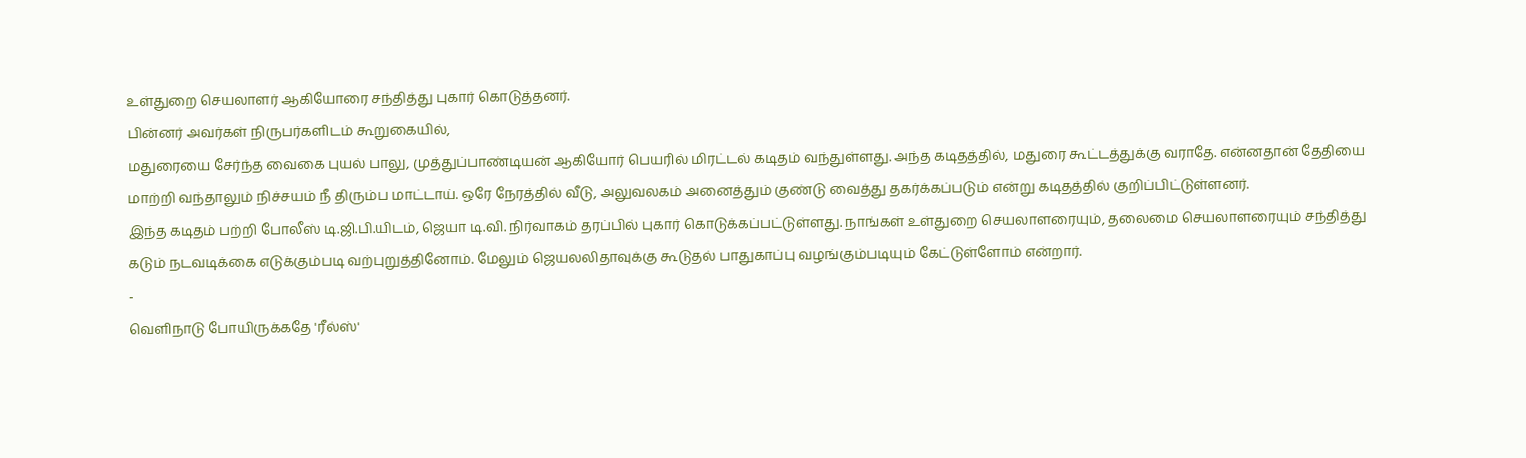உள்துறை செயலாளர் ஆகியோரை சந்தித்து புகார் கொடுத்தனர்.
பின்னர் அவர்கள் நிருபர்களிடம் கூறுகையில்,
மதுரையை சேர்ந்த வைகை புயல் பாலு, முத்துப்பாண்டியன் ஆகியோர் பெயரில் மிரட்டல் கடிதம் வந்துள்ளது. அந்த கடிதத்தில், மதுரை கூட்டத்துக்கு வராதே. என்னதான் தேதியை மாற்றி வந்தாலும் நிச்சயம் நீ திரும்ப மாட்டாய். ஒரே நேரத்தில் வீடு, அலுவலகம் அனைத்தும் குண்டு வைத்து தகர்க்கப்படும் என்று கடிதத்தில் குறிப்பிட்டுள்ளனர்.
இந்த கடிதம் பற்றி போலீஸ் டி.ஜி.பி.யிடம், ஜெயா டி.வி. நிர்வாகம் தரப்பில் புகார் கொடுக்கப்பட்டுள்ளது. நாங்கள் உள்துறை செயலாளரையும், தலைமை செயலாளரையும் சந்தித்து கடும் நடவடிக்கை எடுக்கும்படி வற்புறுத்தினோம். மேலும் ஜெயலலிதாவுக்கு கூடுதல் பாதுகாப்பு வழங்கும்படியும் கேட்டுள்ளோம் என்றார்.
-
வெளிநாடு போயிருக்கதே 'ரீல்ஸ்'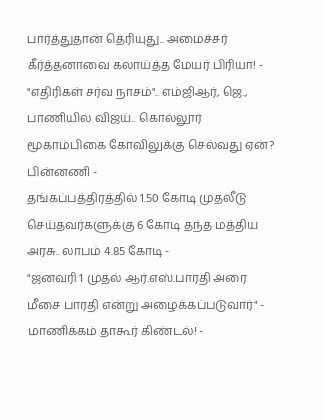பார்த்துதான் தெரியுது.. அமைச்சர் கீர்த்தனாவை கலாய்த்த மேயர் பிரியா! -
"எதிரிகள் சர்வ நாசம்".. எம்ஜிஆர், ஜெ., பாணியில் விஜய்.. கொல்லூர் மூகாம்பிகை கோவிலுக்கு செல்வது ஏன்? பின்னணி -
தங்கப்பத்திரத்தில் 1.50 கோடி முதலீடு செய்தவர்களுக்கு 6 கோடி தந்த மத்திய அரசு.. லாபம் 4.85 கோடி -
"ஜனவரி 1 முதல் ஆர்.எஸ்.பாரதி அரை மீசை பாரதி என்று அழைக்கப்படுவார்" - மாணிக்கம் தாகூர் கிண்டல்! -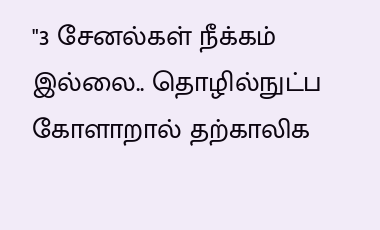"3 சேனல்கள் நீக்கம் இல்லை.. தொழில்நுட்ப கோளாறால் தற்காலிக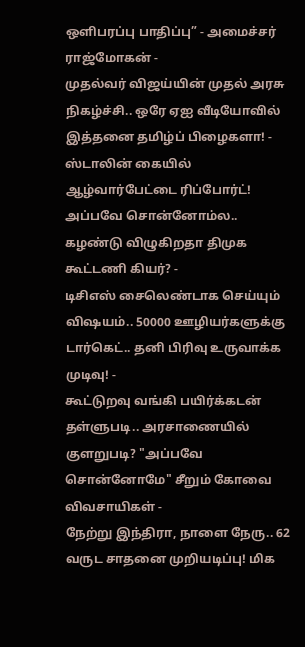ஒளிபரப்பு பாதிப்பு” - அமைச்சர் ராஜ்மோகன் -
முதல்வர் விஜய்யின் முதல் அரசு நிகழ்ச்சி.. ஒரே ஏஐ வீடியோவில் இத்தனை தமிழ்ப் பிழைகளா! -
ஸ்டாலின் கையில் ஆழ்வார்பேட்டை ரிப்போர்ட்! அப்பவே சொன்னோம்ல.. கழண்டு விழுகிறதா திமுக கூட்டணி கியர்? -
டிசிஎஸ் சைலெண்டாக செய்யும் விஷயம்.. 50000 ஊழியர்களுக்கு டார்கெட்.. தனி பிரிவு உருவாக்க முடிவு! -
கூட்டுறவு வங்கி பயிர்க்கடன் தள்ளுபடி.. அரசாணையில் குளறுபடி? "அப்பவே சொன்னோமே" சீறும் கோவை விவசாயிகள் -
நேற்று இந்திரா, நாளை நேரு.. 62 வருட சாதனை முறியடிப்பு! மிக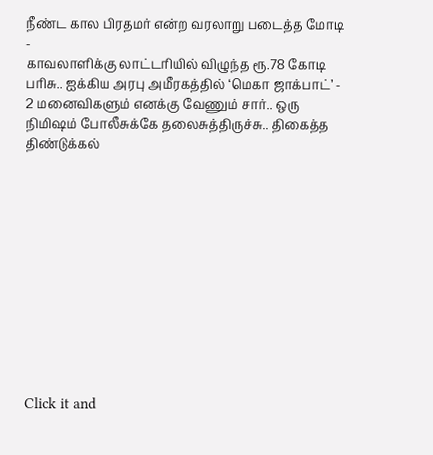நீண்ட கால பிரதமர் என்ற வரலாறு படைத்த மோடி -
காவலாளிக்கு லாட்டரியில் விழுந்த ரூ.78 கோடி பரிசு.. ஐக்கிய அரபு அமீரகத்தில் ‘மெகா ஜாக்பாட்’ -
2 மனைவிகளும் எனக்கு வேணும் சார்.. ஒரு நிமிஷம் போலீசுக்கே தலைசுத்திருச்சு.. திகைத்த திண்டுக்கல்












Click it and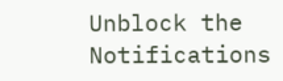Unblock the Notifications